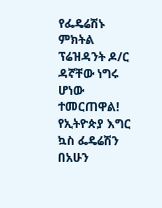የፌዴሬሽኑ ምክትል ፕሬዝዳንት ዶ/ር ዳኛቸው ነግሩ ሆነው ተመርጠዋል! የኢትዮጵያ እግር ኳስ ፌዴሬሽን በአሁን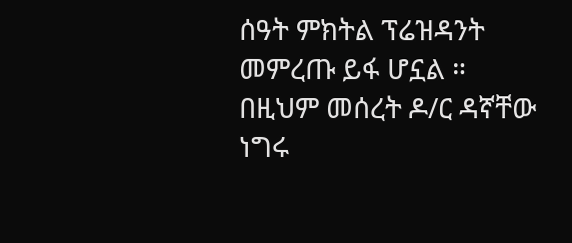ሰዓት ምክትል ፕሬዝዳንት መምረጡ ይፋ ሆኗል ። በዚህም መሰረት ዶ/ር ዳኛቸው ነግሩ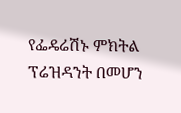የፌዴሬሽኑ ምክትል ፕሬዝዳንት በመሆን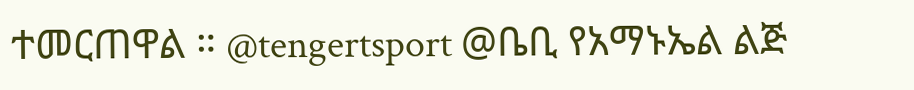ተመርጠዋል ። @tengertsport @ቤቢ የአማኑኤል ልጅ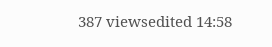387 viewsedited 14:58